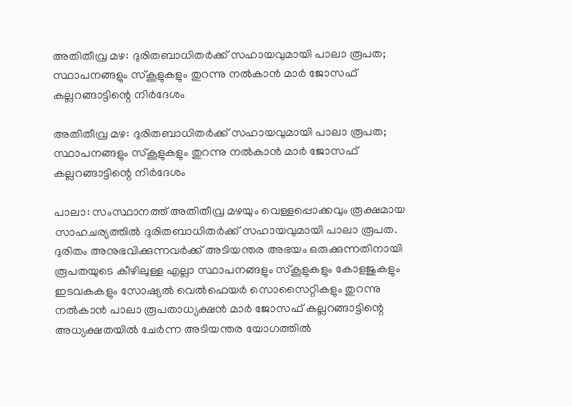അതിതീവ്ര മഴ: ദുരിതബാധിതർക്ക് സഹായവുമായി പാലാ രൂപത; സ്ഥാപനങ്ങളും സ്കൂളുകളും തുറന്നു നൽകാൻ മാർ ജോസഫ് കല്ലറങ്ങാട്ടിന്റെ നിർദേശം

അതിതീവ്ര മഴ: ദുരിതബാധിതർക്ക് സഹായവുമായി പാലാ രൂപത; സ്ഥാപനങ്ങളും സ്കൂളുകളും തുറന്നു നൽകാൻ മാർ ജോസഫ് കല്ലറങ്ങാട്ടിന്റെ നിർദേശം

പാലാ: സംസ്ഥാനത്ത് അതിതീവ്ര മഴയും വെള്ളപ്പൊക്കവും രൂക്ഷമായ സാഹചര്യത്തിൽ ദുരിതബാധിതർക്ക് സഹായവുമായി പാലാ രൂപത. ദുരിതം അനുഭവിക്കുന്നവർക്ക് അടിയന്തര അഭയം ഒരുക്കുന്നതിനായി രൂപതയുടെ കീഴിലുള്ള എല്ലാ സ്ഥാപനങ്ങളും സ്കൂളുകളും കോളജുകളും ഇടവകകളും സോഷ്യൽ വെൽഫെയർ സൊസൈറ്റികളും തുറന്നു നൽകാൻ പാലാ രൂപതാധ്യക്ഷൻ മാർ ജോസഫ് കല്ലറങ്ങാട്ടിന്റെ അധ്യക്ഷതയിൽ ചേർന്ന അടിയന്തര യോഗത്തിൽ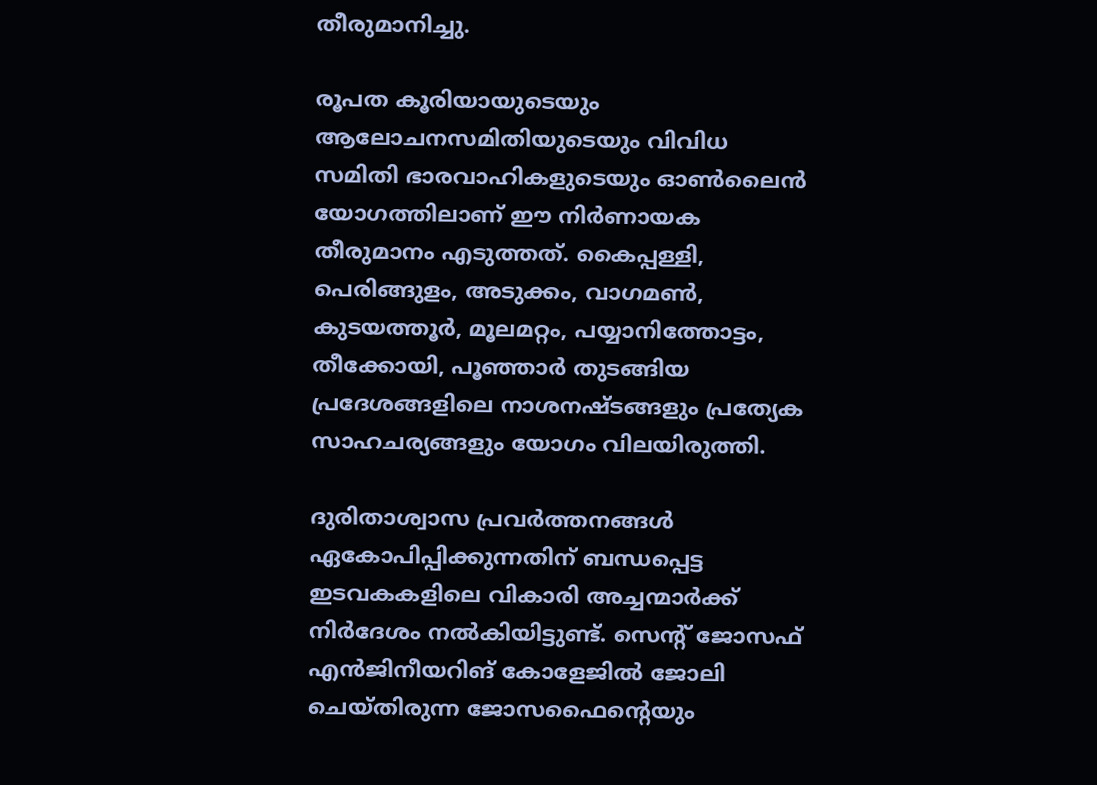തീരുമാനിച്ചു.

രൂപത കൂരിയായുടെയും ആലോചനസമിതിയുടെയും വിവിധ സമിതി ഭാരവാഹികളുടെയും ഓൺലൈൻ യോഗത്തിലാണ് ഈ നിർണായക തീരുമാനം എടുത്തത്. കൈപ്പള്ളി, പെരിങ്ങുളം, അടുക്കം, വാഗമൺ, കുടയത്തൂർ, മൂലമറ്റം, പയ്യാനിത്തോട്ടം, തീക്കോയി, പൂഞ്ഞാർ തുടങ്ങിയ പ്രദേശങ്ങളിലെ നാശനഷ്ടങ്ങളും പ്രത്യേക സാഹചര്യങ്ങളും യോഗം വിലയിരുത്തി.

ദുരിതാശ്വാസ പ്രവർത്തനങ്ങൾ ഏകോപിപ്പിക്കുന്നതിന് ബന്ധപ്പെട്ട ഇടവകകളിലെ വികാരി അച്ചന്മാർക്ക് നിർദേശം നൽകിയിട്ടുണ്ട്. സെന്റ് ജോസഫ് എൻജിനീയറിങ് കോളേജിൽ ജോലി ചെയ്തിരുന്ന ജോസഫൈന്റെയും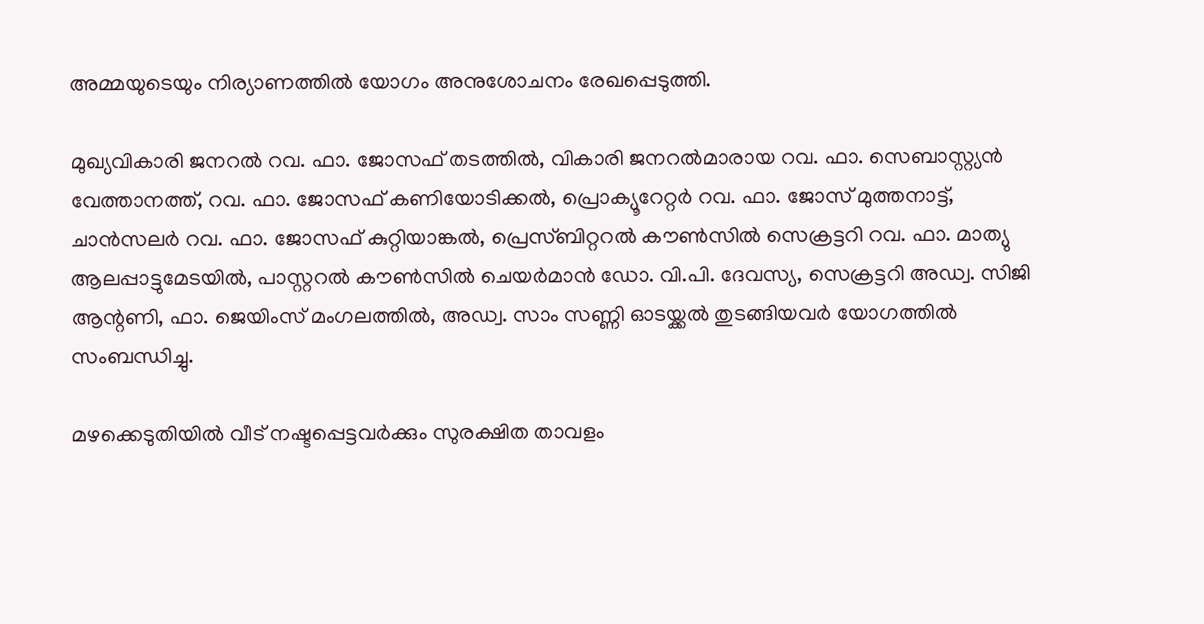അമ്മയുടെയും നിര്യാണത്തിൽ യോഗം അനുശോചനം രേഖപ്പെടുത്തി.

മുഖ്യവികാരി ജനറൽ റവ. ഫാ. ജോസഫ് തടത്തിൽ, വികാരി ജനറൽമാരായ റവ. ഫാ. സെബാസ്റ്റ്യൻ വേത്താനത്ത്, റവ. ഫാ. ജോസഫ് കണിയോടിക്കൽ, പ്രൊക്യൂറേറ്റർ റവ. ഫാ. ജോസ് മുത്തനാട്ട്, ചാൻസലർ റവ. ഫാ. ജോസഫ് കുറ്റിയാങ്കൽ, പ്രെസ്ബിറ്ററൽ കൗൺസിൽ സെക്രട്ടറി റവ. ഫാ. മാത്യു ആലപ്പാട്ടുമേടയിൽ, പാസ്റ്ററൽ കൗൺസിൽ ചെയർമാൻ ഡോ. വി.പി. ദേവസ്യ, സെക്രട്ടറി അഡ്വ. സിജി ആന്റണി, ഫാ. ജെയിംസ് മംഗലത്തിൽ, അഡ്വ. സാം സണ്ണി ഓടയ്ക്കൽ തുടങ്ങിയവർ യോഗത്തിൽ സംബന്ധിച്ചു.

മഴക്കെടുതിയിൽ വീട് നഷ്ടപ്പെട്ടവർക്കും സുരക്ഷിത താവളം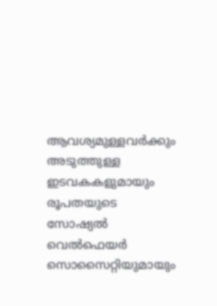ആവശ്യമുള്ളവർക്കും അടുത്തുള്ള ഇടവകകളുമായും രൂപതയുടെ സോഷ്യൽ വെൽഫെയർ സൊസൈറ്റിയുമായും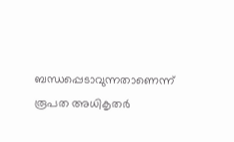ബന്ധപ്പെടാവുന്നതാണെന്ന് രൂപത അധികൃതർ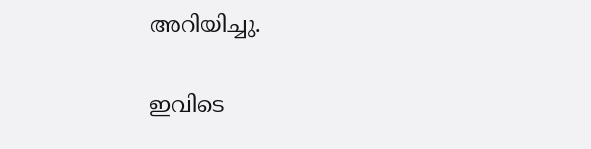അറിയിച്ചു.

ഇവിടെ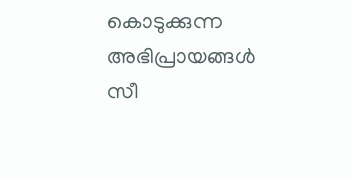കൊടുക്കുന്ന അഭിപ്രായങ്ങള്‍ സീ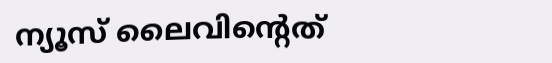ന്യൂസ് ലൈവിന്റെത്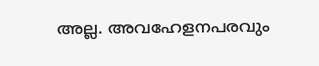അല്ല. അവഹേളനപരവും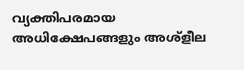വ്യക്തിപരമായ അധിക്ഷേപങ്ങളും അശ്‌ളീല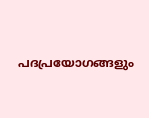പദപ്രയോഗങ്ങളും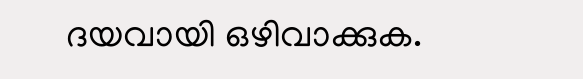ദയവായി ഒഴിവാക്കുക.